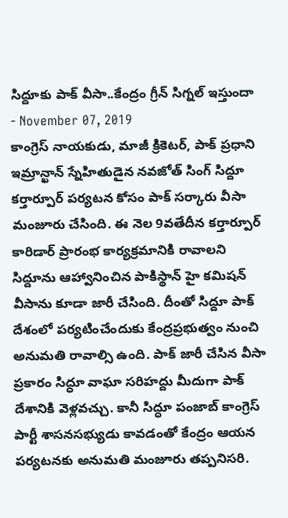సిద్దూకు పాక్ వీసా..కేంద్రం గ్రీన్ సిగ్నల్ ఇస్తుందా
- November 07, 2019
కాంగ్రెస్ నాయకుడు, మాజీ క్రికెటర్, పాక్ ప్రధాని ఇమ్రాన్ఖాన్ స్నేహితుడైన నవజోత్ సింగ్ సిద్దూ కర్తార్పూర్ పర్యటన కోసం పాక్ సర్కారు వీసా మంజూరు చేసింది. ఈ నెల 9వతేదీన కర్తార్పూర్ కారిడార్ ప్రారంభ కార్యక్రమానికి రావాలని సిద్దూను ఆహ్వానించిన పాకిస్థాన్ హై కమిషన్ వీసాను కూడా జారీ చేసింది. దీంతో సిద్దూ పాక్ దేశంలో పర్యటించేందుకు కేంద్రప్రభుత్వం నుంచి అనుమతి రావాల్సి ఉంది. పాక్ జారీ చేసిన వీసా ప్రకారం సిద్ధూ వాఘా సరిహద్దు మీదుగా పాక్ దేశానికి వెళ్లవచ్చు. కానీ సిద్ధూ పంజాబ్ కాంగ్రెస్ పార్టీ శాసనసభ్యుడు కావడంతో కేంద్రం ఆయన పర్యటనకు అనుమతి మంజూరు తప్పనిసరి.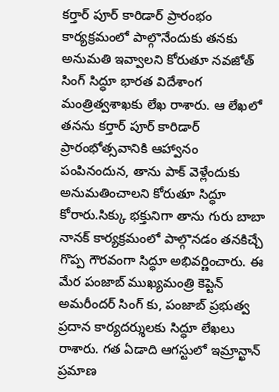కర్తార్ పూర్ కారిడార్ ప్రారంభం కార్యక్రమంలో పాల్గొనేందుకు తనకు అనుమతి ఇవ్వాలని కోరుతూ నవజోత్ సింగ్ సిద్ధూ భారత విదేశాంగ మంత్రిత్వశాఖకు లేఖ రాశారు. ఆ లేఖలో తనను కర్తార్ పూర్ కారిడార్ ప్రారంభోత్సవానికి ఆహ్వానం పంపినందున, తాను పాక్ వెళ్లేందుకు అనుమతించాలని కోరుతూ సిద్ధూ కోరారు.సిక్కు భక్తునిగా తాను గురు బాబా నానక్ కార్యక్రమంలో పాల్గొనడం తనకిచ్చే గొప్ప గౌరవంగా సిద్ధూ అభివర్ణించారు. ఈ మేర పంజాబ్ ముఖ్యమంత్రి కెప్టెన్ అమరీందర్ సింగ్ కు, పంజాబ్ ప్రభుత్వ ప్రదాన కార్యదర్శులకు సిద్ధూ లేఖలు రాశారు. గత ఏడాది ఆగస్టులో ఇమ్రాన్ఖాన్ ప్రమాణ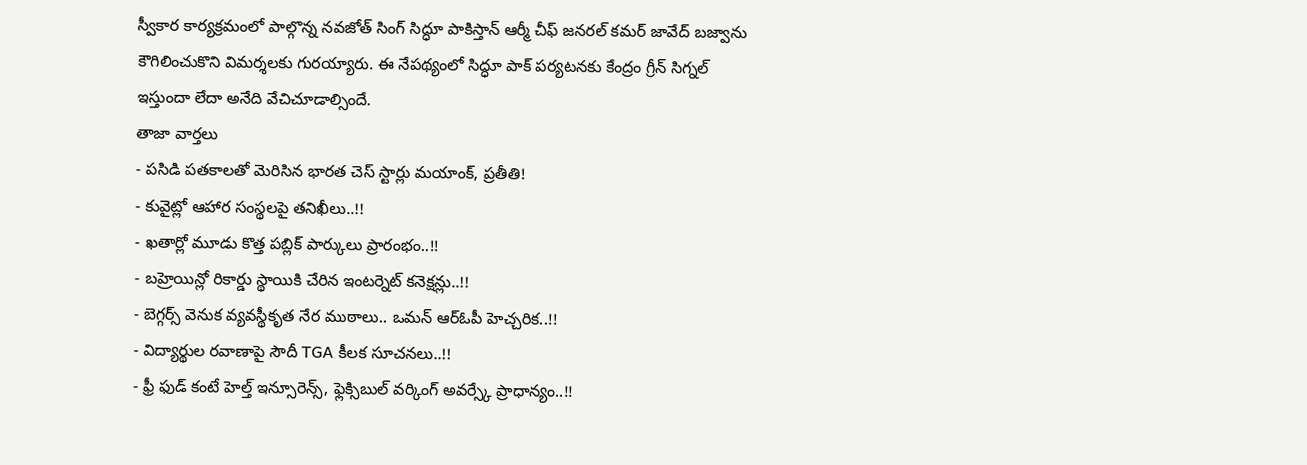స్వీకార కార్యక్రమంలో పాల్గొన్న నవజోత్ సింగ్ సిద్ధూ పాకిస్తాన్ ఆర్మీ చీఫ్ జనరల్ కమర్ జావేద్ బజ్వాను కౌగిలించుకొని విమర్శలకు గురయ్యారు. ఈ నేపథ్యంలో సిద్ధూ పాక్ పర్యటనకు కేంద్రం గ్రీన్ సిగ్నల్ ఇస్తుందా లేదా అనేది వేచిచూడాల్సిందే.
తాజా వార్తలు
- పసిడి పతకాలతో మెరిసిన భారత చెస్ స్టార్లు మయాంక్, ప్రతీతి!
- కువైట్లో ఆహార సంస్థలపై తనిఖీలు..!!
- ఖతార్లో మూడు కొత్త పబ్లిక్ పార్కులు ప్రారంభం..!!
- బహ్రెయిన్లో రికార్డు స్థాయికి చేరిన ఇంటర్నెట్ కనెక్షన్లు..!!
- బెగ్గర్స్ వెనుక వ్యవస్థీకృత నేర ముఠాలు.. ఒమన్ ఆర్ఓపీ హెచ్చరిక..!!
- విద్యార్థుల రవాణాపై సౌదీ TGA కీలక సూచనలు..!!
- ఫ్రీ ఫుడ్ కంటే హెల్త్ ఇన్సూరెన్స్, ఫ్లెక్సిబుల్ వర్కింగ్ అవర్స్కే ప్రాధాన్యం..!!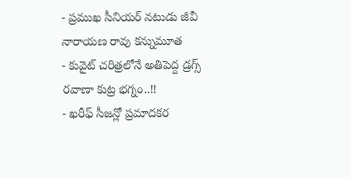- ప్రముఖ సీనియర్ నటుడు జీవీ నారాయణ రావు కన్నుమూత
- కువైట్ చరిత్రలోనే అతిపెద్ద డ్రగ్స్ రవాణా కుట్ర భగ్నం..!!
- ఖరీఫ్ సీజన్లో ప్రమాదకర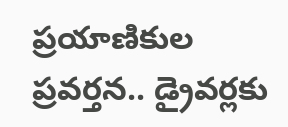ప్రయాణికుల ప్రవర్తన.. డ్రైవర్లకు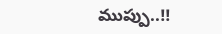ముప్పు..!!